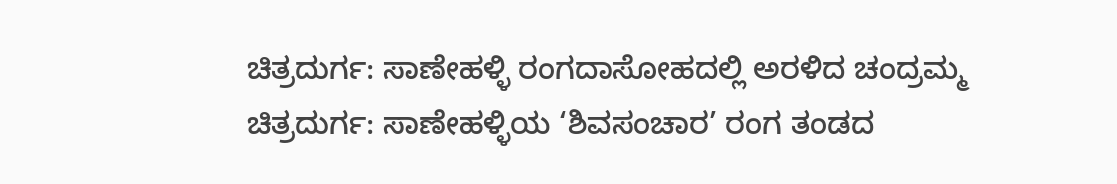ಚಿತ್ರದುರ್ಗ: ಸಾಣೇಹಳ್ಳಿ ರಂಗದಾಸೋಹದಲ್ಲಿ ಅರಳಿದ ಚಂದ್ರಮ್ಮ
ಚಿತ್ರದುರ್ಗ: ಸಾಣೇಹಳ್ಳಿಯ ‘ಶಿವಸಂಚಾರ’ ರಂಗ ತಂಡದ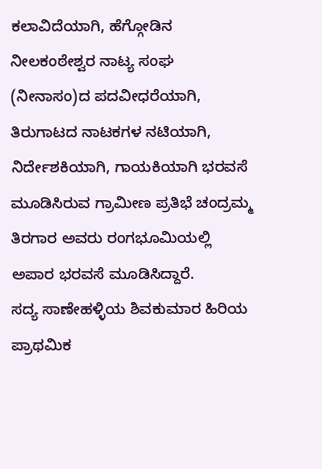ಕಲಾವಿದೆಯಾಗಿ, ಹೆಗ್ಗೋಡಿನ ನೀಲಕಂಠೇಶ್ವರ ನಾಟ್ಯ ಸಂಘ (ನೀನಾಸಂ)ದ ಪದವೀಧರೆಯಾಗಿ, ತಿರುಗಾಟದ ನಾಟಕಗಳ ನಟಿಯಾಗಿ, ನಿರ್ದೇಶಕಿಯಾಗಿ, ಗಾಯಕಿಯಾಗಿ ಭರವಸೆ ಮೂಡಿಸಿರುವ ಗ್ರಾಮೀಣ ಪ್ರತಿಭೆ ಚಂದ್ರಮ್ಮ ತಿರಗಾರ ಅವರು ರಂಗಭೂಮಿಯಲ್ಲಿ ಅಪಾರ ಭರವಸೆ ಮೂಡಿಸಿದ್ದಾರೆ.
ಸದ್ಯ ಸಾಣೇಹಳ್ಳಿಯ ಶಿವಕುಮಾರ ಹಿರಿಯ ಪ್ರಾಥಮಿಕ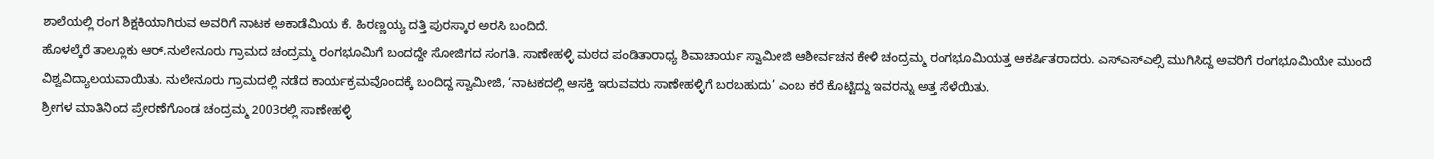ಶಾಲೆಯಲ್ಲಿ ರಂಗ ಶಿಕ್ಷಕಿಯಾಗಿರುವ ಅವರಿಗೆ ನಾಟಕ ಅಕಾಡೆಮಿಯ ಕೆ. ಹಿರಣ್ಣಯ್ಯ ದತ್ತಿ ಪುರಸ್ಕಾರ ಅರಸಿ ಬಂದಿದೆ.
ಹೊಳಲ್ಕೆರೆ ತಾಲ್ಲೂಕು ಆರ್.ನುಲೇನೂರು ಗ್ರಾಮದ ಚಂದ್ರಮ್ಮ ರಂಗಭೂಮಿಗೆ ಬಂದದ್ದೇ ಸೋಜಿಗದ ಸಂಗತಿ. ಸಾಣೇಹಳ್ಳಿ ಮಠದ ಪಂಡಿತಾರಾಧ್ಯ ಶಿವಾಚಾರ್ಯ ಸ್ವಾಮೀಜಿ ಆಶೀರ್ವಚನ ಕೇಳಿ ಚಂದ್ರಮ್ಮ ರಂಗಭೂಮಿಯತ್ತ ಆಕರ್ಷಿತರಾದರು. ಎಸ್ಎಸ್ಎಲ್ಸಿ ಮುಗಿಸಿದ್ದ ಅವರಿಗೆ ರಂಗಭೂಮಿಯೇ ಮುಂದೆ ವಿಶ್ವವಿದ್ಯಾಲಯವಾಯಿತು. ನುಲೇನೂರು ಗ್ರಾಮದಲ್ಲಿ ನಡೆದ ಕಾರ್ಯಕ್ರಮವೊಂದಕ್ಕೆ ಬಂದಿದ್ದ ಸ್ವಾಮೀಜಿ, ‘ನಾಟಕದಲ್ಲಿ ಆಸಕ್ತಿ ಇರುವವರು ಸಾಣೇಹಳ್ಳಿಗೆ ಬರಬಹುದು’ ಎಂಬ ಕರೆ ಕೊಟ್ಟಿದ್ದು ಇವರನ್ನು ಅತ್ತ ಸೆಳೆಯಿತು.
ಶ್ರೀಗಳ ಮಾತಿನಿಂದ ಪ್ರೇರಣೆಗೊಂಡ ಚಂದ್ರಮ್ಮ 2003ರಲ್ಲಿ ಸಾಣೇಹಳ್ಳಿ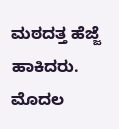ಮಠದತ್ತ ಹೆಜ್ಜೆ ಹಾಕಿದರು. ಮೊದಲ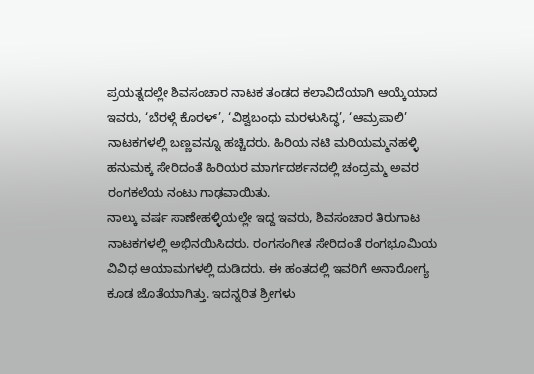ಪ್ರಯತ್ನದಲ್ಲೇ ಶಿವಸಂಚಾರ ನಾಟಕ ತಂಡದ ಕಲಾವಿದೆಯಾಗಿ ಆಯ್ಕೆಯಾದ ಇವರು, ‘ಬೆರಳ್ಗೆ ಕೊರಳ್’, ‘ವಿಶ್ವಬಂಧು ಮರಳುಸಿದ್ಧ’, ‘ಆಮ್ರಪಾಲಿ’ ನಾಟಕಗಳಲ್ಲಿ ಬಣ್ಣವನ್ನೂ ಹಚ್ಚಿದರು. ಹಿರಿಯ ನಟಿ ಮರಿಯಮ್ಮನಹಳ್ಳಿ ಹನುಮಕ್ಕ ಸೇರಿದಂತೆ ಹಿರಿಯರ ಮಾರ್ಗದರ್ಶನದಲ್ಲಿ ಚಂದ್ರಮ್ಮ ಅವರ ರಂಗಕಲೆಯ ನಂಟು ಗಾಢವಾಯಿತು.
ನಾಲ್ಕು ವರ್ಷ ಸಾಣೇಹಳ್ಳಿಯಲ್ಲೇ ಇದ್ದ ಇವರು, ಶಿವಸಂಚಾರ ತಿರುಗಾಟ ನಾಟಕಗಳಲ್ಲಿ ಅಭಿನಯಿಸಿದರು. ರಂಗಸಂಗೀತ ಸೇರಿದಂತೆ ರಂಗಭೂಮಿಯ ವಿವಿಧ ಆಯಾಮಗಳಲ್ಲಿ ದುಡಿದರು. ಈ ಹಂತದಲ್ಲಿ ಇವರಿಗೆ ಅನಾರೋಗ್ಯ ಕೂಡ ಜೊತೆಯಾಗಿತ್ತು. ಇದನ್ನರಿತ ಶ್ರೀಗಳು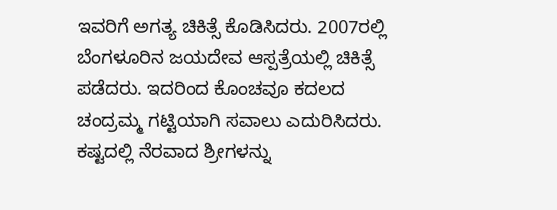ಇವರಿಗೆ ಅಗತ್ಯ ಚಿಕಿತ್ಸೆ ಕೊಡಿಸಿದರು. 2007ರಲ್ಲಿ ಬೆಂಗಳೂರಿನ ಜಯದೇವ ಆಸ್ಪತ್ರೆಯಲ್ಲಿ ಚಿಕಿತ್ಸೆ ಪಡೆದರು. ಇದರಿಂದ ಕೊಂಚವೂ ಕದಲದ ಚಂದ್ರಮ್ಮ ಗಟ್ಟಿಯಾಗಿ ಸವಾಲು ಎದುರಿಸಿದರು. ಕಷ್ಟದಲ್ಲಿ ನೆರವಾದ ಶ್ರೀಗಳನ್ನು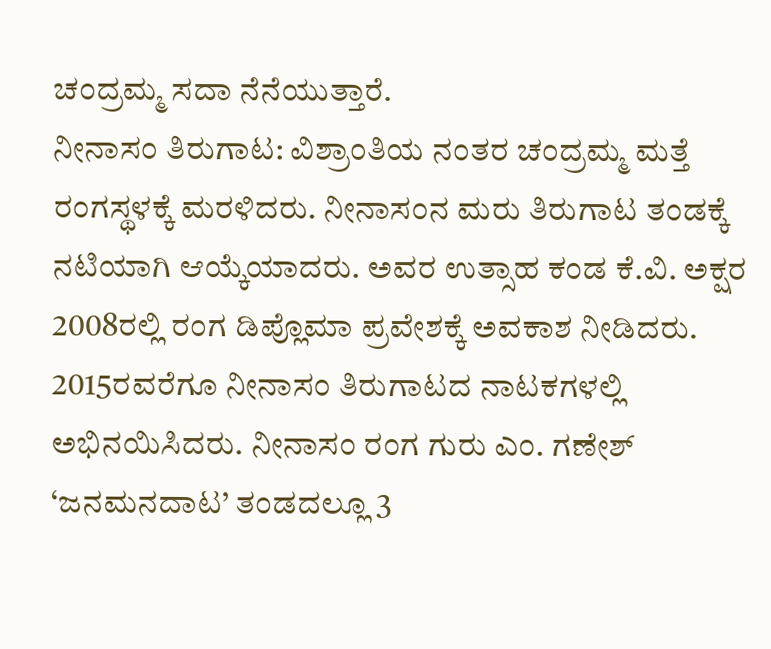ಚಂದ್ರಮ್ಮ ಸದಾ ನೆನೆಯುತ್ತಾರೆ.
ನೀನಾಸಂ ತಿರುಗಾಟ: ವಿಶ್ರಾಂತಿಯ ನಂತರ ಚಂದ್ರಮ್ಮ ಮತ್ತೆ ರಂಗಸ್ಥಳಕ್ಕೆ ಮರಳಿದರು. ನೀನಾಸಂನ ಮರು ತಿರುಗಾಟ ತಂಡಕ್ಕೆ ನಟಿಯಾಗಿ ಆಯ್ಕೆಯಾದರು. ಅವರ ಉತ್ಸಾಹ ಕಂಡ ಕೆ.ವಿ. ಅಕ್ಷರ 2008ರಲ್ಲಿ ರಂಗ ಡಿಪ್ಲೊಮಾ ಪ್ರವೇಶಕ್ಕೆ ಅವಕಾಶ ನೀಡಿದರು. 2015ರವರೆಗೂ ನೀನಾಸಂ ತಿರುಗಾಟದ ನಾಟಕಗಳಲ್ಲಿ ಅಭಿನಯಿಸಿದರು. ನೀನಾಸಂ ರಂಗ ಗುರು ಎಂ. ಗಣೇಶ್ ‘ಜನಮನದಾಟ’ ತಂಡದಲ್ಲೂ 3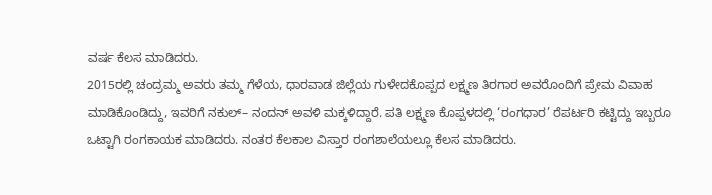ವರ್ಷ ಕೆಲಸ ಮಾಡಿದರು.
2015ರಲ್ಲಿ ಚಂದ್ರಮ್ಮ ಅವರು ತಮ್ಮ ಗೆಳೆಯ, ಧಾರವಾಡ ಜಿಲ್ಲೆಯ ಗುಳೇದಕೊಪ್ಪದ ಲಕ್ಷ್ಮಣ ತಿರಗಾರ ಅವರೊಂದಿಗೆ ಪ್ರೇಮ ವಿವಾಹ ಮಾಡಿಕೊಂಡಿದ್ದು, ಇವರಿಗೆ ನಕುಲ್– ನಂದನ್ ಅವಳಿ ಮಕ್ಕಳಿದ್ದಾರೆ. ಪತಿ ಲಕ್ಷ್ಮಣ ಕೊಪ್ಪಳದಲ್ಲಿ ‘ರಂಗಧಾರ’ ರೆಪರ್ಟರಿ ಕಟ್ಟಿದ್ದು ಇಬ್ಬರೂ ಒಟ್ಟಾಗಿ ರಂಗಕಾಯಕ ಮಾಡಿದರು. ನಂತರ ಕೆಲಕಾಲ ವಿಸ್ತಾರ ರಂಗಶಾಲೆಯಲ್ಲೂ ಕೆಲಸ ಮಾಡಿದರು.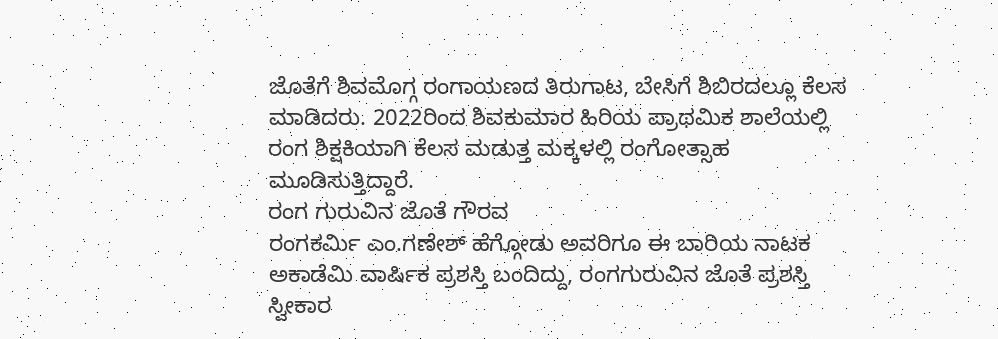ಜೊತೆಗೆ ಶಿವಮೊಗ್ಗ ರಂಗಾಯಣದ ತಿರುಗಾಟ, ಬೇಸಿಗೆ ಶಿಬಿರದಲ್ಲೂ ಕೆಲಸ ಮಾಡಿದರು. 2022ರಿಂದ ಶಿವಕುಮಾರ ಹಿರಿಯ ಪ್ರಾಥಮಿಕ ಶಾಲೆಯಲ್ಲಿ ರಂಗ ಶಿಕ್ಷಕಿಯಾಗಿ ಕೆಲಸ ಮಡುತ್ತ ಮಕ್ಕಳಲ್ಲಿ ರಂಗೋತ್ಸಾಹ ಮೂಡಿಸುತ್ತಿದ್ದಾರೆ.
ರಂಗ ಗುರುವಿನ ಜೊತೆ ಗೌರವ
ರಂಗಕರ್ಮಿ ಎಂ.ಗಣೇಶ್ ಹೆಗ್ಗೋಡು ಅವರಿಗೂ ಈ ಬಾರಿಯ ನಾಟಕ ಅಕಾಡೆಮಿ ವಾರ್ಷಿಕ ಪ್ರಶಸ್ತಿ ಬಂದಿದ್ದು, ರಂಗಗುರುವಿನ ಜೊತೆ ಪ್ರಶಸ್ತಿ ಸ್ವೀಕಾರ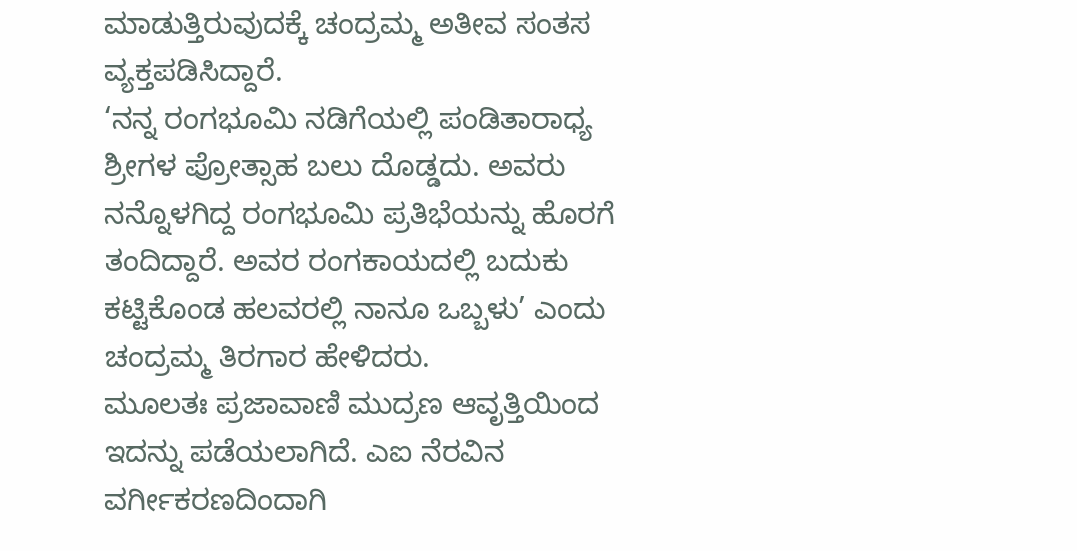ಮಾಡುತ್ತಿರುವುದಕ್ಕೆ ಚಂದ್ರಮ್ಮ ಅತೀವ ಸಂತಸ ವ್ಯಕ್ತಪಡಿಸಿದ್ದಾರೆ.
‘ನನ್ನ ರಂಗಭೂಮಿ ನಡಿಗೆಯಲ್ಲಿ ಪಂಡಿತಾರಾಧ್ಯ ಶ್ರೀಗಳ ಪ್ರೋತ್ಸಾಹ ಬಲು ದೊಡ್ಡದು. ಅವರು ನನ್ನೊಳಗಿದ್ದ ರಂಗಭೂಮಿ ಪ್ರತಿಭೆಯನ್ನು ಹೊರಗೆ ತಂದಿದ್ದಾರೆ. ಅವರ ರಂಗಕಾಯದಲ್ಲಿ ಬದುಕು ಕಟ್ಟಿಕೊಂಡ ಹಲವರಲ್ಲಿ ನಾನೂ ಒಬ್ಬಳು’ ಎಂದು ಚಂದ್ರಮ್ಮ ತಿರಗಾರ ಹೇಳಿದರು.
ಮೂಲತಃ ಪ್ರಜಾವಾಣಿ ಮುದ್ರಣ ಆವೃತ್ತಿಯಿಂದ ಇದನ್ನು ಪಡೆಯಲಾಗಿದೆ. ಎಐ ನೆರವಿನ ವರ್ಗೀಕರಣದಿಂದಾಗಿ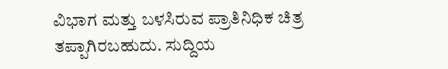ವಿಭಾಗ ಮತ್ತು ಬಳಸಿರುವ ಪ್ರಾತಿನಿಧಿಕ ಚಿತ್ರ ತಪ್ಪಾಗಿರಬಹುದು. ಸುದ್ದಿಯ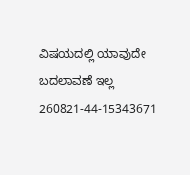ವಿಷಯದಲ್ಲಿ ಯಾವುದೇ ಬದಲಾವಣೆ ಇಲ್ಲ
260821-44-15343671